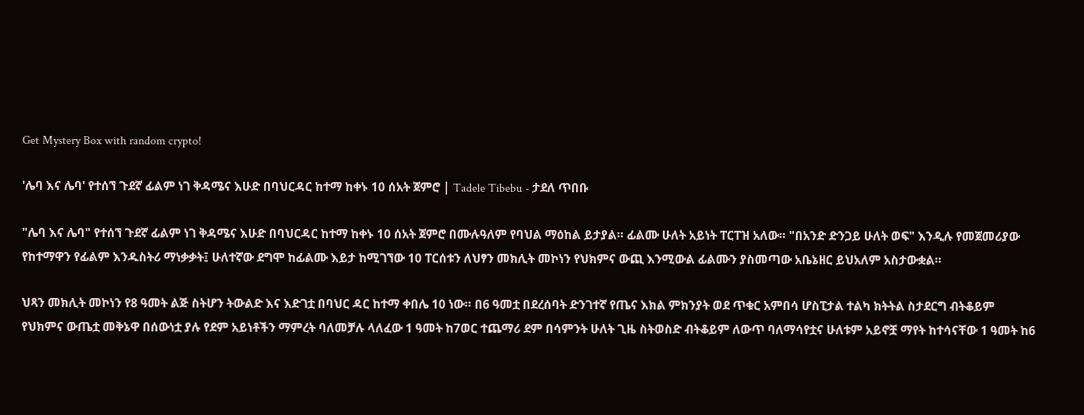Get Mystery Box with random crypto!

'ሌባ እና ሌባ' የተሰኘ ጉደኛ ፊልም ነገ ቅዳሜና እሁድ በባህርዳር ከተማ ከቀኑ 10 ሰአት ጀምሮ | Tadele Tibebu - ታደለ ጥበቡ

"ሌባ እና ሌባ" የተሰኘ ጉደኛ ፊልም ነገ ቅዳሜና እሁድ በባህርዳር ከተማ ከቀኑ 10 ሰአት ጀምሮ በሙሉዓለም የባህል ማዕከል ይታያል። ፊልሙ ሁለት አይነት ፐርፐዝ አለው። "በአንድ ድንጋይ ሁለት ወፍ" እንዲሉ የመጀመሪያው የከተማዋን የፊልም እንዱስትሪ ማነቃቃት፤ ሁለተኛው ደግሞ ከፊልሙ እይታ ከሚገኘው 10 ፐርሰቱን ለህፃን መክሊት መኮነን የህክምና ውጪ እንሚውል ፊልሙን ያስመጣው አቤኔዘር ይህአለም አስታውቋል።

ህጻን መክሊት መኮነን የ8 ዓመት ልጅ ስትሆን ትውልድ እና እድገቷ በባህር ዳር ከተማ ቀበሌ 10 ነው። በ6 ዓመቷ በደረሰባት ድንገተኛ የጤና እክል ምክንያት ወደ ጥቁር አምበሳ ሆስፒታል ተልካ ክትትል ስታደርግ ብትቆይም የህክምና ውጤቷ መቅኔዋ በሰውነቷ ያሉ የደም አይነቶችን ማምረት ባለመቻሉ ላለፈው 1 ዓመት ከ7ወር ተጨማሪ ደም በሳምንት ሁለት ጊዜ ስትወስድ ብትቆይም ለውጥ ባለማሳየቷና ሁለቱም አይኖቿ ማየት ከተሳናቸው 1 ዓመት ከ6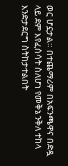ወር ሆኗታል። በተጨማሪም በአፍንጫዋና በድዷ ላይ ደም እየፈሰሳት ስለሆነ የመቅኔ ንቅለ ተከላ እንድታደርግ ስትከታተልበት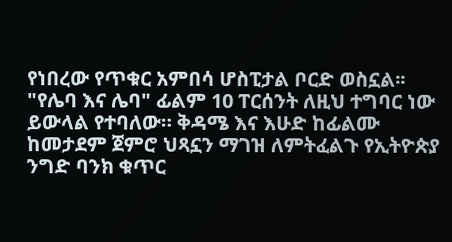የነበረው የጥቁር አምበሳ ሆስፒታል ቦርድ ወስኗል፡፡ "የሌባ እና ሌባ" ፊልም 10 ፐርሰንት ለዚህ ተግባር ነው ይውላል የተባለው። ቅዳሜ እና እሁድ ከፊልሙ ከመታደም ጀምሮ ህጻኗን ማገዝ ለምትፈልጉ የኢትዮጵያ ንግድ ባንክ ቁጥር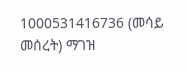1000531416736 (መሳይ መሰረት) ማገዝ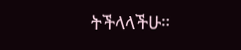ትችላላችሁ።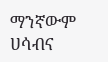ማንኛውም ሀሳብና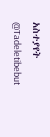አስተያየት
@Tadeletibebut